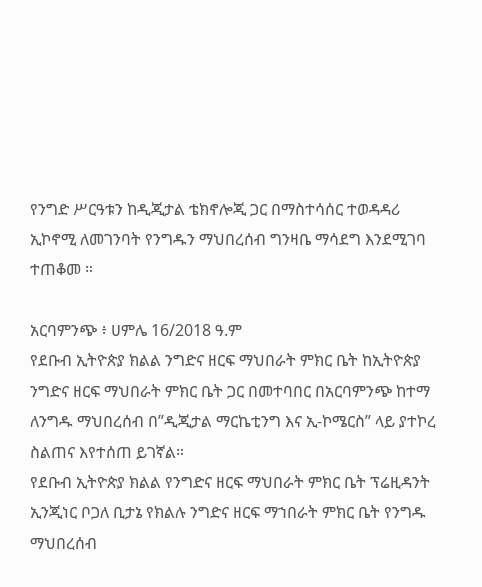የንግድ ሥርዓቱን ከዲጂታል ቴክኖሎጂ ጋር በማስተሳሰር ተወዳዳሪ ኢኮኖሚ ለመገንባት የንግዱን ማህበረሰብ ግንዛቤ ማሳደግ እንደሚገባ ተጠቆመ ።

አርባምንጭ ፥ ሀምሌ 16/2018 ዓ.ም
የደቡብ ኢትዮጵያ ክልል ንግድና ዘርፍ ማህበራት ምክር ቤት ከኢትዮጵያ ንግድና ዘርፍ ማህበራት ምክር ቤት ጋር በመተባበር በአርባምንጭ ከተማ ለንግዱ ማህበረሰብ በ”ዲጂታል ማርኬቲንግ እና ኢ-ኮሜርስ” ላይ ያተኮረ ስልጠና እየተሰጠ ይገኛል።
የደቡብ ኢትዮጵያ ክልል የንግድና ዘርፍ ማህበራት ምክር ቤት ፕሬዚዳንት ኢንጂነር ቦጋለ ቢታኔ የክልሉ ንግድና ዘርፍ ማኀበራት ምክር ቤት የንግዱ ማህበረሰብ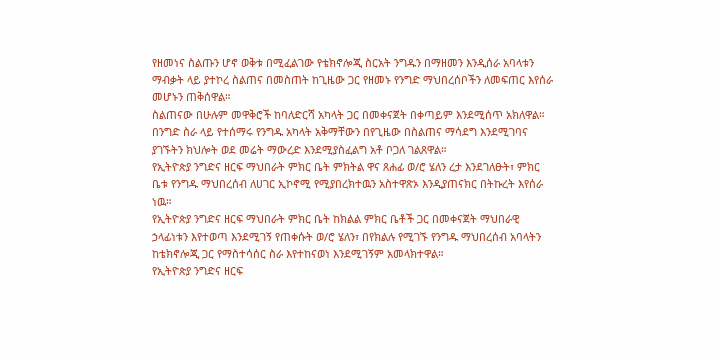የዘመነና ስልጡን ሆኖ ወቅቱ በሚፈልገው የቴክኖሎጂ ስርአት ንግዱን በማዘመን እንዲሰራ አባላቱን ማብቃት ላይ ያተኮረ ስልጠና በመስጠት ከጊዜው ጋር የዘመኑ የንግድ ማህበረሰቦችን ለመፍጠር እየሰራ መሆኑን ጠቅሰዋል።
ስልጠናው በሁሉም መዋቅሮች ከባለድርሻ አካላት ጋር በመቀናጀት በቀጣይም እንደሚሰጥ አክለዋል።
በንግድ ስራ ላይ የተሰማሩ የንግዱ አካላት አቅማቸውን በየጊዜው በስልጠና ማሳደግ እንደሚገባና ያገኙትን ክህሎት ወደ መሬት ማውረድ እንደሚያስፈልግ አቶ ቦጋለ ገልጸዋል።
የኢትዮጵያ ንግድና ዘርፍ ማህበራት ምክር ቤት ምክትል ዋና ጸሐፊ ወ/ሮ ሄለን ረታ እንደገለፁት፣ ምክር ቤቱ የንግዱ ማህበረሰብ ለሀገር ኢኮኖሚ የሚያበረክተዉን አስተዋጽኦ እንዲያጠናክር በትኩረት እየሰራ ነዉ።
የኢትዮጵያ ንግድና ዘርፍ ማህበራት ምክር ቤት ከክልል ምክር ቤቶች ጋር በመቀናጀት ማህበራዊ ኃላፊነቱን እየተወጣ እንደሚገኝ የጠቀሱት ወ/ሮ ሄለን፣ በየክልሉ የሚገኙ የንግዱ ማህበረሰብ አባላትን ከቴክኖሎጂ ጋር የማስተሳሰር ስራ እየተከናወነ እንደሚገኝም አመላክተዋል።
የኢትዮጵያ ንግድና ዘርፍ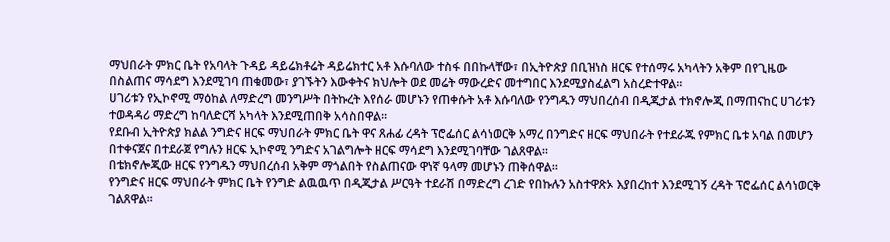ማህበራት ምክር ቤት የአባላት ጉዳይ ዳይሬክቶሬት ዳይሬክተር አቶ እሱባለው ተስፋ በበኩላቸው፣ በኢትዮጵያ በቢዝነስ ዘርፍ የተሰማሩ አካላትን አቅም በየጊዜው በስልጠና ማሳደግ እንደሚገባ ጠቁመው፣ ያገኙትን እውቀትና ክህሎት ወደ መሬት ማውረድና መተግበር እንደሚያስፈልግ አስረድተዋል።
ሀገሪቱን የኢኮኖሚ ማዕከል ለማድረግ መንግሥት በትኩረት እየሰራ መሆኑን የጠቀሱት አቶ እሱባለው የንግዱን ማህበረሰብ በዲጂታል ተክኖሎጂ በማጠናከር ሀገሪቱን ተወዳዳሪ ማድረግ ከባለድርሻ አካላት እንደሚጠበቅ አሳስበዋል።
የደቡብ ኢትዮጵያ ክልል ንግድና ዘርፍ ማህበራት ምክር ቤት ዋና ጸሐፊ ረዳት ፕሮፌሰር ልሳነወርቅ አማረ በንግድና ዘርፍ ማህበራት የተደራጁ የምክር ቤቱ አባል በመሆን በተቀናጀና በተደራጀ የግሉን ዘርፍ ኢኮኖሚ ንግድና አገልግሎት ዘርፍ ማሳደግ እንደሚገባቸው ገልጸዋል።
በቴክኖሎጂው ዘርፍ የንግዱን ማህበረሰብ አቅም ማጎልበት የስልጠናው ዋነኛ ዓላማ መሆኑን ጠቅሰዋል።
የንግድና ዘርፍ ማህበራት ምክር ቤት የንግድ ልዉዉጥ በዲጂታል ሥርዓት ተደራሽ በማድረግ ረገድ የበኩሉን አስተዋጽኦ እያበረከተ እንደሚገኝ ረዳት ፕሮፌሰር ልሳነወርቅ ገልጸዋል።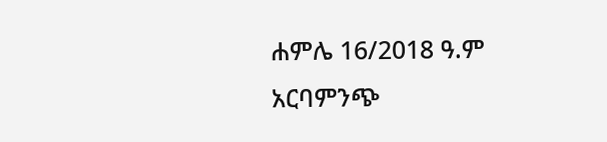ሐምሌ 16/2018 ዓ.ም
አርባምንጭ